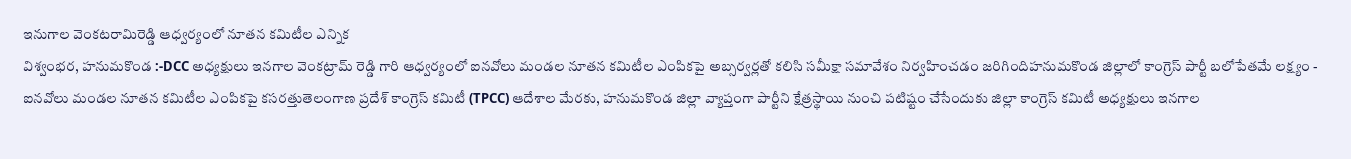ఇనుగాల వెంకటరామిరెడ్డి ఆధ్వర్యంలో నూతన కమిటీల ఎన్నిక
విశ్వంభర, హనుమకొండ :-DCC అధ్యక్షులు ఇనగాల వెంకట్రామ్ రెడ్డి గారి ఆధ్వర్యంలో ఐనవోలు మండల నూతన కమిటీల ఎంపికపై అబ్సర్వర్లతో కలిసి సమీక్షా సమావేశం నిర్వహించడం జరిగిందిహనుమకొండ జిల్లాలో కాంగ్రెస్ పార్టీ బలోపేతమే లక్ష్యం - ఐనవోలు మండల నూతన కమిటీల ఎంపికపై కసరత్తుతెలంగాణ ప్రదేశ్ కాంగ్రెస్ కమిటీ (TPCC) ఆదేశాల మేరకు, హనుమకొండ జిల్లా వ్యాప్తంగా పార్టీని క్షేత్రస్థాయి నుంచి పటిష్టం చేసేందుకు జిల్లా కాంగ్రెస్ కమిటీ అధ్యక్షులు ఇనగాల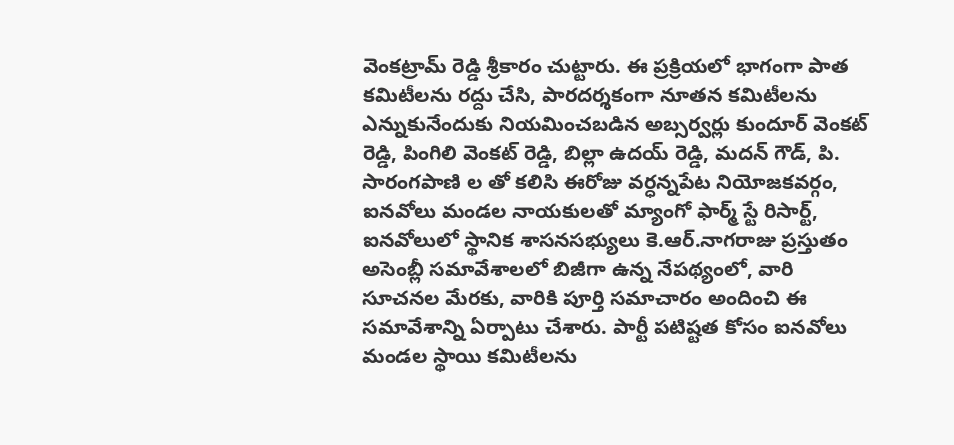వెంకట్రామ్ రెడ్డి శ్రీకారం చుట్టారు. ఈ ప్రక్రియలో భాగంగా పాత కమిటీలను రద్దు చేసి, పారదర్శకంగా నూతన కమిటీలను ఎన్నుకునేందుకు నియమించబడిన అబ్సర్వర్లు కుందూర్ వెంకట్ రెడ్డి, పింగిలి వెంకట్ రెడ్డి, బిల్లా ఉదయ్ రెడ్డి, మదన్ గౌడ్, పి. సారంగపాణి ల తో కలిసి ఈరోజు వర్ధన్నపేట నియోజకవర్గం, ఐనవోలు మండల నాయకులతో మ్యాంగో ఫార్మ్ స్టే రిసార్ట్, ఐనవోలులో స్థానిక శాసనసభ్యులు కె.ఆర్.నాగరాజు ప్రస్తుతం అసెంబ్లీ సమావేశాలలో బిజీగా ఉన్న నేపథ్యంలో, వారి సూచనల మేరకు, వారికి పూర్తి సమాచారం అందించి ఈ సమావేశాన్ని ఏర్పాటు చేశారు. పార్టీ పటిష్టత కోసం ఐనవోలు మండల స్థాయి కమిటీలను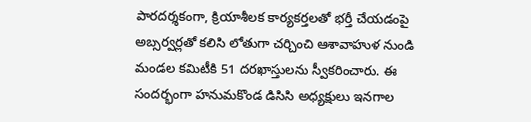పారదర్శకంగా, క్రియాశీలక కార్యకర్తలతో భర్తీ చేయడంపై అబ్సర్వర్లతో కలిసి లోతుగా చర్చించి ఆశావాహుళ నుండి మండల కమిటీకి 51 దరఖాస్తులను స్వీకరించారు. ఈ సందర్భంగా హనుమకొండ డిసిసి అధ్యక్షులు ఇనగాల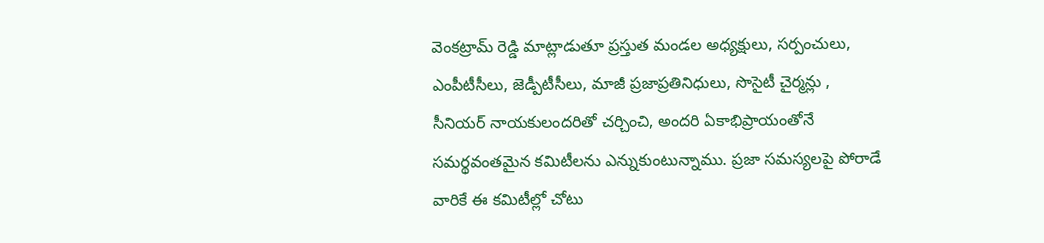వెంకట్రామ్ రెడ్డి మాట్లాడుతూ ప్రస్తుత మండల అధ్యక్షులు, సర్పంచులు, ఎంపీటీసీలు, జెడ్పీటీసీలు, మాజీ ప్రజాప్రతినిధులు, సొసైటీ చైర్మన్లు , సీనియర్ నాయకులందరితో చర్చించి, అందరి ఏకాభిప్రాయంతోనే సమర్థవంతమైన కమిటీలను ఎన్నుకుంటున్నాము. ప్రజా సమస్యలపై పోరాడే వారికే ఈ కమిటీల్లో చోటు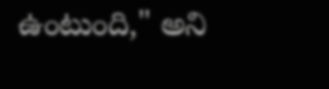ఉంటుంది," అని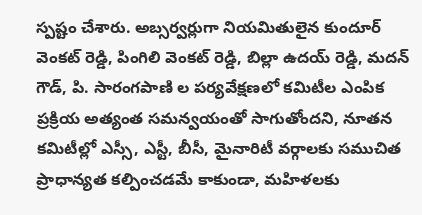స్పష్టం చేశారు. అబ్సర్వర్లుగా నియమితులైన కుందూర్ వెంకట్ రెడ్డి, పింగిలి వెంకట్ రెడ్డి, బిల్లా ఉదయ్ రెడ్డి, మదన్ గౌడ్, పి. సారంగపాణి ల పర్యవేక్షణలో కమిటీల ఎంపిక ప్రక్రియ అత్యంత సమన్వయంతో సాగుతోందని, నూతన కమిటీల్లో ఎస్సీ, ఎస్టీ, బీసీ, మైనారిటీ వర్గాలకు సముచిత ప్రాధాన్యత కల్పించడమే కాకుండా, మహిళలకు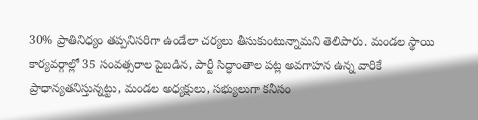30% ప్రాతినిధ్యం తప్పనిసరిగా ఉండేలా చర్యలు తీసుకుంటున్నామని తెలిపారు. మండల స్థాయి కార్యవర్గాల్లో 35 సంవత్సరాల పైబడిన, పార్టీ సిద్ధాంతాల పట్ల అవగాహన ఉన్న వారికే ప్రాధాన్యతనిస్తున్నట్టు, మండల అధ్యక్షులు, సభ్యులుగా కనీసం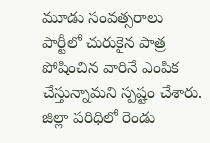మూడు సంవత్సరాలు పార్టీలో చురుకైన పాత్ర పోషించిన వారినే ఎంపిక చేస్తున్నామని స్పష్టం చేశారు. జిల్లా పరిధిలో రెండు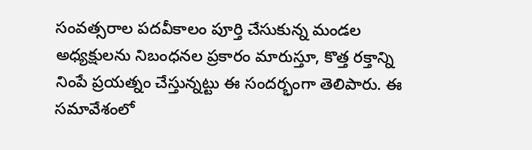సంవత్సరాల పదవీకాలం పూర్తి చేసుకున్న మండల అధ్యక్షులను నిబంధనల ప్రకారం మారుస్తూ, కొత్త రక్తాన్ని నింపే ప్రయత్నం చేస్తున్నట్టు ఈ సందర్భంగా తెలిపారు. ఈ సమావేశంలో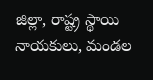జిల్లా, రాష్ట్ర స్థాయి నాయకులు, మండల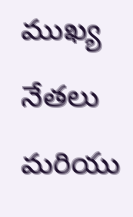ముఖ్య నేతలు మరియు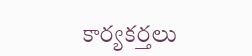కార్యకర్తలు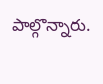పాల్గొన్నారు.